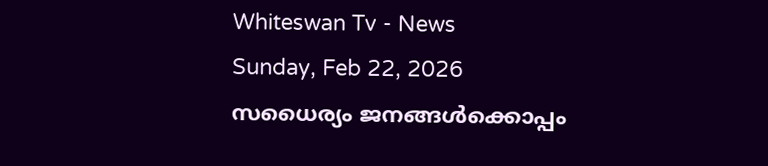Whiteswan Tv - News
Sunday, Feb 22, 2026
സധൈര്യം ജനങ്ങൾക്കൊപ്പം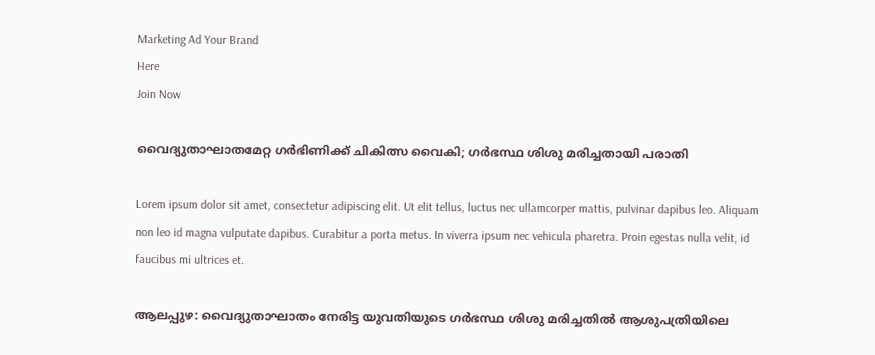Marketing Ad Your Brand
Here
Join Now

വൈദ്യുതാഘാതമേറ്റ ഗർഭിണിക്ക് ചികിത്സ വൈകി; ഗർഭസ്ഥ ശിശു മരിച്ചതായി പരാതി

Lorem ipsum dolor sit amet, consectetur adipiscing elit. Ut elit tellus, luctus nec ullamcorper mattis, pulvinar dapibus leo. Aliquam non leo id magna vulputate dapibus. Curabitur a porta metus. In viverra ipsum nec vehicula pharetra. Proin egestas nulla velit, id faucibus mi ultrices et.

ആലപ്പുഴ: വൈദ്യുതാഘാതം നേരിട്ട യുവതിയുടെ ഗർഭസ്ഥ ശിശു മരിച്ചതിൽ ആശുപത്രിയിലെ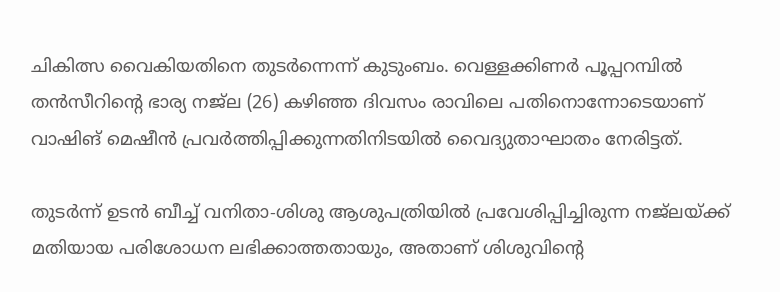ചികിത്സ വൈകിയതിനെ തുടർന്നെന്ന് കുടുംബം. വെള്ളക്കിണർ പൂപ്പറമ്പിൽ തൻസീറിന്റെ ഭാര്യ നജ്‌ല (26) കഴിഞ്ഞ ദിവസം രാവിലെ പതിനൊന്നോടെയാണ് വാഷിങ് മെഷീൻ പ്രവർത്തിപ്പിക്കുന്നതിനിടയിൽ വൈദ്യുതാഘാതം നേരിട്ടത്.

തുടർന്ന് ഉടൻ ബീച്ച് വനിതാ-ശിശു ആശുപത്രിയിൽ പ്രവേശിപ്പിച്ചിരുന്ന നജ്ലയ്ക്ക് മതിയായ പരിശോധന ലഭിക്കാത്തതായും, അതാണ് ശിശുവിന്റെ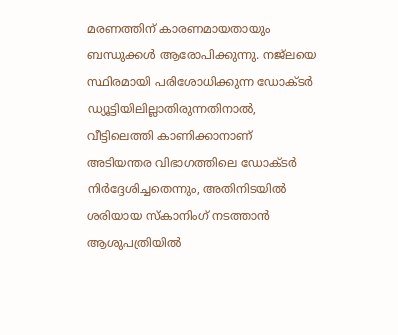മരണത്തിന് കാരണമായതായും ബന്ധുക്കൾ ആരോപിക്കുന്നു. നജ്ലയെ സ്ഥിരമായി പരിശോധിക്കുന്ന ഡോക്ടർ ഡ്യൂട്ടിയിലില്ലാതിരുന്നതിനാൽ, വീട്ടിലെത്തി കാണിക്കാനാണ് അടിയന്തര വിഭാഗത്തിലെ ഡോക്ടർ നിർദ്ദേശിച്ചതെന്നും, അതിനിടയിൽ ശരിയായ സ്കാനിംഗ് നടത്താൻ ആശുപത്രിയിൽ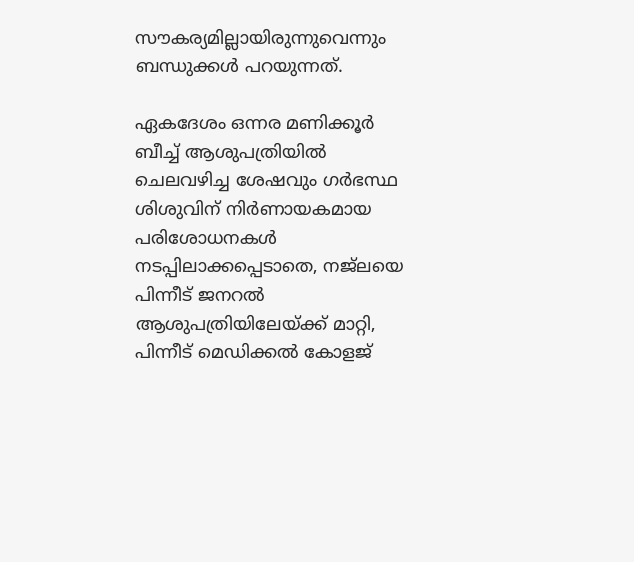സൗകര്യമില്ലായിരുന്നുവെന്നും ബന്ധുക്കൾ പറയുന്നത്.

ഏകദേശം ഒന്നര മണിക്കൂർ ബീച്ച് ആശുപത്രിയിൽ ചെലവഴിച്ച ശേഷവും ഗർഭസ്ഥ ശിശുവിന് നിർണായകമായ പരിശോധനകൾ നടപ്പിലാക്കപ്പെടാതെ, നജ്ലയെ പിന്നീട് ജനറൽ ആശുപത്രിയിലേയ്ക്ക് മാറ്റി, പിന്നീട് മെഡിക്കൽ കോളജ്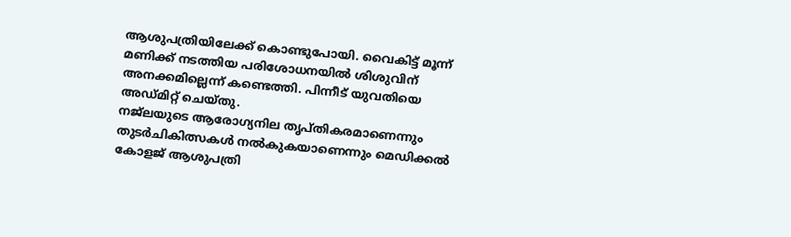ആശുപത്രിയിലേക്ക് കൊണ്ടുപോയി. വൈകിട്ട് മൂന്ന് മണിക്ക് നടത്തിയ പരിശോധനയിൽ ശിശുവിന് അനക്കമില്ലെന്ന് കണ്ടെത്തി. പിന്നീട് യുവതിയെ അഡ്മിറ്റ് ചെയ്തു.
നജ്ലയുടെ ആരോഗ്യനില തൃപ്തികരമാണെന്നും തുടർചികിത്സകൾ നൽകുകയാണെന്നും മെഡിക്കൽ കോളജ് ആശുപത്രി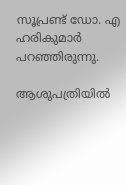സൂപ്രണ്ട് ഡോ. എ ഹരികുമാർ പറഞ്ഞിരുന്നു.

ആശുപത്രിയിൽ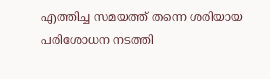എത്തിച്ച സമയത്ത് തന്നെ ശരിയായ പരിശോധന നടത്തി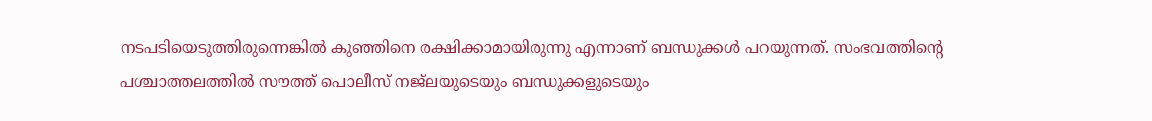നടപടിയെടുത്തിരുന്നെങ്കിൽ കുഞ്ഞിനെ രക്ഷിക്കാമായിരുന്നു എന്നാണ് ബന്ധുക്കൾ പറയുന്നത്. സംഭവത്തിന്റെ പശ്ചാത്തലത്തിൽ സൗത്ത് പൊലീസ് നജ്ലയുടെയും ബന്ധുക്കളുടെയും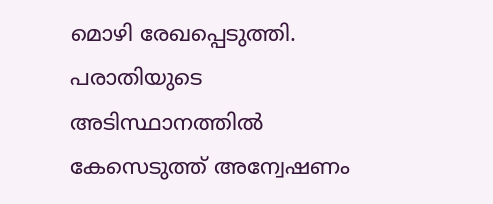മൊഴി രേഖപ്പെടുത്തി. പരാതിയുടെ അടിസ്ഥാനത്തിൽ കേസെടുത്ത് അന്വേഷണം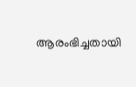ആരംഭിച്ചതായി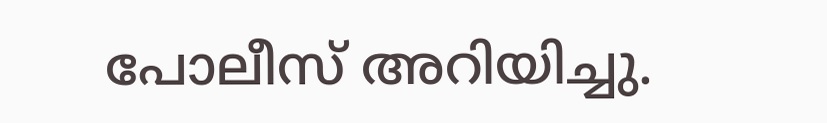പോലീസ് അറിയിച്ചു.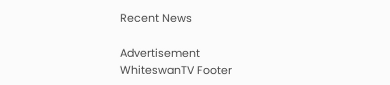Recent News

Advertisement
WhiteswanTV Footer